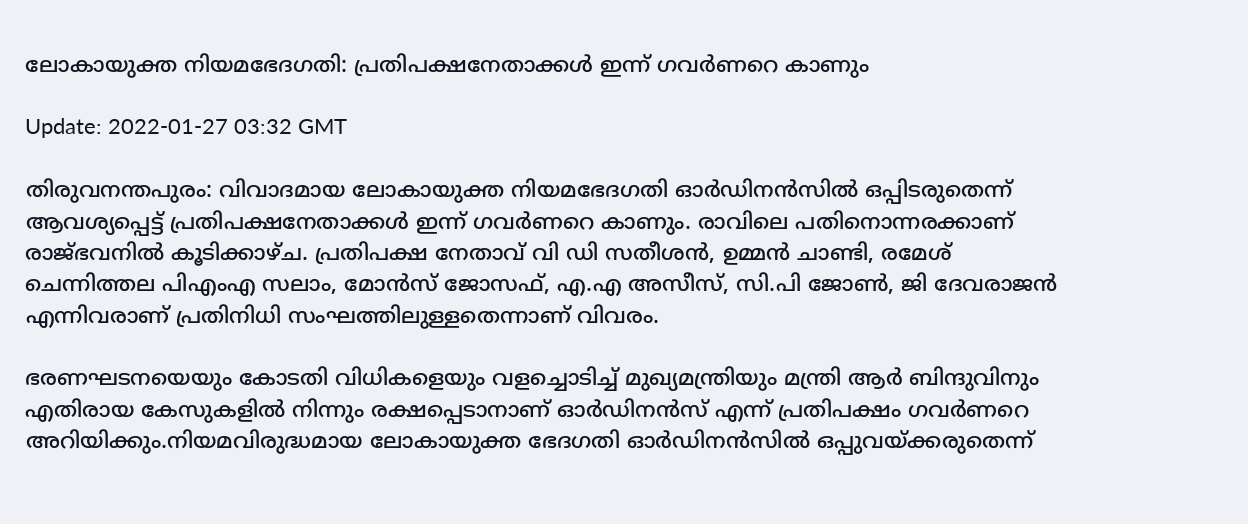ലോകായുക്ത നിയമഭേദഗതി: പ്രതിപക്ഷനേതാക്കള്‍ ഇന്ന് ഗവര്‍ണറെ കാണും

Update: 2022-01-27 03:32 GMT

തിരുവനന്തപുരം: വിവാദമായ ലോകായുക്ത നിയമഭേദഗതി ഓര്‍ഡിനന്‍സില്‍ ഒപ്പിടരുതെന്ന് ആവശ്യപ്പെട്ട് പ്രതിപക്ഷനേതാക്കള്‍ ഇന്ന് ഗവര്‍ണറെ കാണും. രാവിലെ പതിനൊന്നരക്കാണ് രാജ്ഭവനില്‍ കൂടിക്കാഴ്ച. പ്രതിപക്ഷ നേതാവ് വി ഡി സതീശന്‍, ഉമ്മന്‍ ചാണ്ടി, രമേശ് ചെന്നിത്തല പിഎംഎ സലാം, മോന്‍സ് ജോസഫ്, എ.എ അസീസ്, സി.പി ജോണ്‍, ജി ദേവരാജന്‍ എന്നിവരാണ് പ്രതിനിധി സംഘത്തിലുള്ളതെന്നാണ് വിവരം.

ഭരണഘടനയെയും കോടതി വിധികളെയും വളച്ചൊടിച്ച് മുഖ്യമന്ത്രിയും മന്ത്രി ആര്‍ ബിന്ദുവിനും എതിരായ കേസുകളില്‍ നിന്നും രക്ഷപ്പെടാനാണ് ഓര്‍ഡിനന്‍സ് എന്ന് പ്രതിപക്ഷം ഗവര്‍ണറെ അറിയിക്കും.നിയമവിരുദ്ധമായ ലോകായുക്ത ഭേദഗതി ഓര്‍ഡിനന്‍സില്‍ ഒപ്പുവയ്ക്കരുതെന്ന്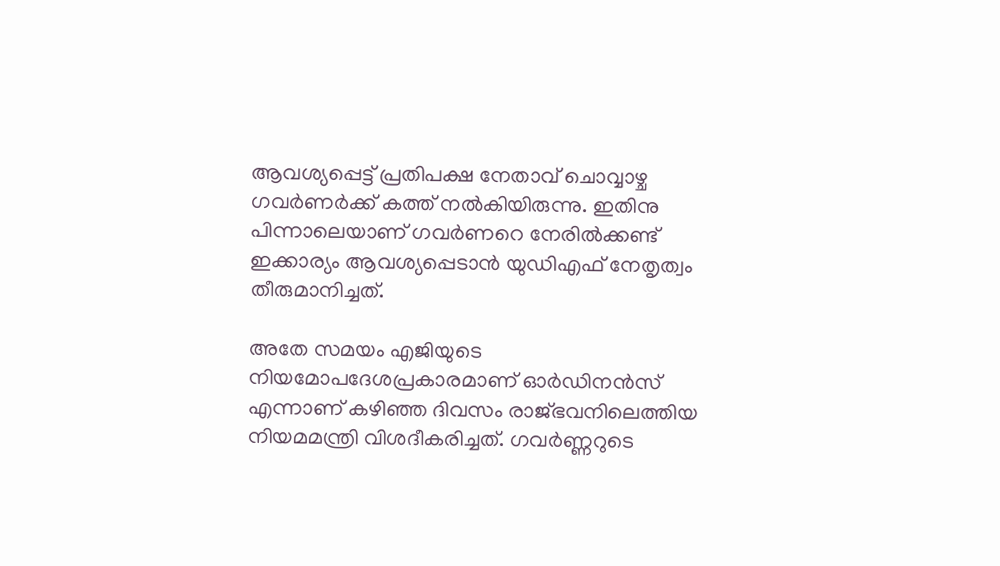ആവശ്യപ്പെട്ട് പ്രതിപക്ഷ നേതാവ് ചൊവ്വാഴ്ച ഗവര്‍ണര്‍ക്ക് കത്ത് നല്‍കിയിരുന്നു. ഇതിനു പിന്നാലെയാണ് ഗവര്‍ണറെ നേരില്‍ക്കണ്ട് ഇക്കാര്യം ആവശ്യപ്പെടാന്‍ യുഡിഎഫ് നേതൃത്വം തീരുമാനിച്ചത്.

അതേ സമയം എജിയുടെ നിയമോപദേശപ്രകാരമാണ് ഓര്‍ഡിനന്‍സ് എന്നാണ് കഴിഞ്ഞ ദിവസം രാജ്ഭവനിലെത്തിയ നിയമമന്ത്രി വിശദീകരിച്ചത്. ഗവര്‍ണ്ണറുടെ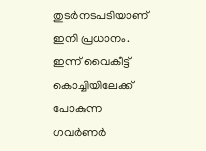തുടര്‍നടപടിയാണ് ഇനി പ്രധാനം. ഇന്ന് വൈകീട്ട് കൊച്ചിയിലേക്ക് പോകുന്ന ഗവര്‍ണര്‍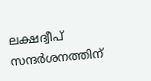ലക്ഷദ്വീപ് സന്ദര്‍ശനത്തിന്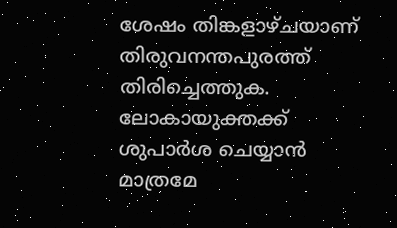ശേഷം തിങ്കളാഴ്ചയാണ് തിരുവനന്തപുരത്ത് തിരിച്ചെത്തുക. ലോകായുക്തക്ക് ശുപാര്‍ശ ചെയ്യാന്‍ മാത്രമേ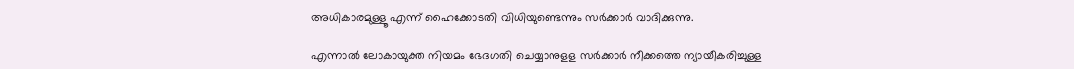അധികാരമുള്ളൂ എന്ന് ഹൈക്കോടതി വിധിയുണ്ടെന്നും സര്‍ക്കാര്‍ വാദിക്കുന്നു.

എന്നാല്‍ ലോകായുക്ത നിയമം ഭേദഗതി ചെയ്യാനുളള സര്‍ക്കാര്‍ നീക്കത്തെ ന്യായീകരിച്ചുള്ള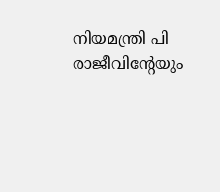നിയമന്ത്രി പി രാജീവിന്റേയും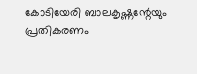കോടിയേരി ബാലകൃഷ്ണന്റേയും പ്രതികരണം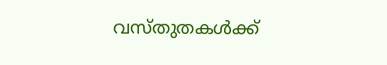വസ്തുതകള്‍ക്ക്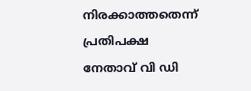നിരക്കാത്തതെന്ന് പ്രതിപക്ഷ നേതാവ് വി ഡി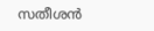സതീശന്‍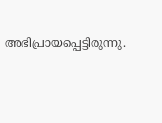അഭിപ്രായപ്പെട്ടിരുന്നു.